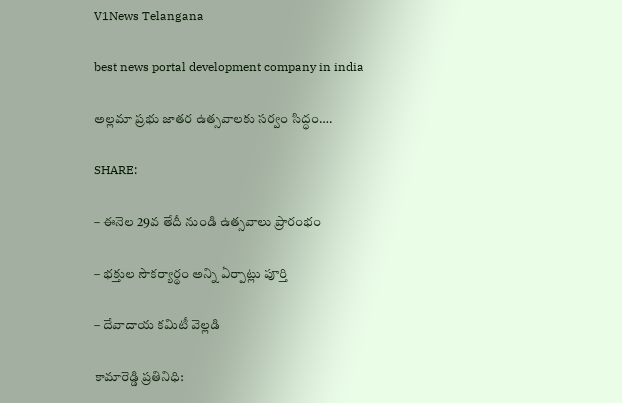V1News Telangana

best news portal development company in india

అల్లమా ప్రభు జాతర ఉత్సవాలకు సర్వం సిద్ధం….

SHARE:

– ఈనెల 29వ తేదీ నుండి ఉత్సవాలు ప్రారంభం

– భక్తుల సౌకర్యార్థం అన్ని ఏర్పాట్లు పూర్తి

– దేవాదాయ కమిటీ వెల్లడి

కామారెడ్డి ప్రతినిధి: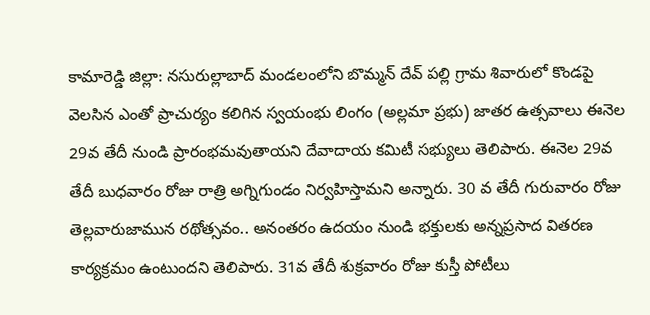కామారెడ్డి జిల్లా: నసురుల్లాబాద్ మండలంలోని బొమ్మన్ దేవ్ పల్లి గ్రామ శివారులో కొండపై వెలసిన ఎంతో ప్రాచుర్యం కలిగిన స్వయంభు లింగం (అల్లమా ప్రభు) జాతర ఉత్సవాలు ఈనెల 29వ తేదీ నుండి ప్రారంభమవుతాయని దేవాదాయ కమిటీ సభ్యులు తెలిపారు. ఈనెల 29వ తేదీ బుధవారం రోజు రాత్రి అగ్నిగుండం నిర్వహిస్తామని అన్నారు. 30 వ తేదీ గురువారం రోజు తెల్లవారుజామున రథోత్సవం.. అనంతరం ఉదయం నుండి భక్తులకు అన్నప్రసాద వితరణ కార్యక్రమం ఉంటుందని తెలిపారు. 31వ తేదీ శుక్రవారం రోజు కుస్తీ పోటీలు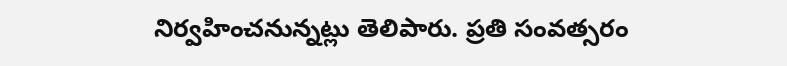నిర్వహించనున్నట్లు తెలిపారు. ప్రతి సంవత్సరం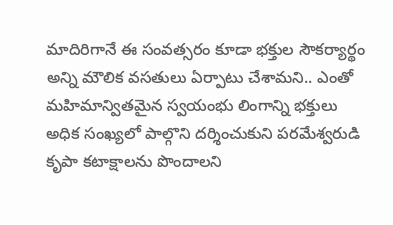మాదిరిగానే ఈ సంవత్సరం కూడా భక్తుల సౌకర్యార్థం అన్ని మౌలిక వసతులు ఏర్పాటు చేశామని.. ఎంతో మహిమాన్వితమైన స్వయంభు లింగాన్ని భక్తులు అధిక సంఖ్యలో పాల్గొని దర్శించుకుని పరమేశ్వరుడి కృపా కటాక్షాలను పొందాలని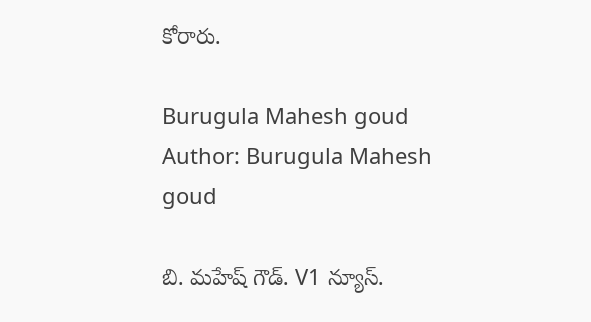కోరారు.

Burugula Mahesh goud
Author: Burugula Mahesh goud

బి. మహేష్ గౌడ్. V1 న్యూస్.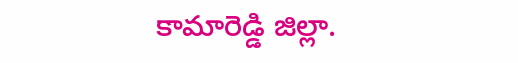కామారెడ్డి జిల్లా.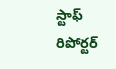స్టాఫ్ రిపోర్టర్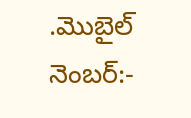.మొబైల్ నెంబర్:-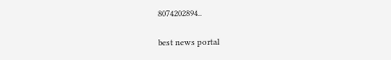8074202894..

best news portal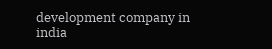development company in india